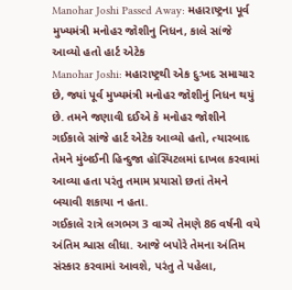Manohar Joshi Passed Away: મહારાષ્ટ્રના પૂર્વ મુખ્યમંત્રી મનોહર જોશીનુ નિધન, કાલે સાંજે આવ્યો હતો હાર્ટ એટેક
Manohar Joshi: મહારાષ્ટ્રથી એક દુઃખદ સમાચાર છે, જ્યાં પૂર્વ મુખ્યમંત્રી મનોહર જોશીનું નિધન થયું છે. તમને જણાવી દઈએ કે મનોહર જોશીને ગઈકાલે સાંજે હાર્ટ એટેક આવ્યો હતો, ત્યારબાદ તેમને મુંબઈની હિન્દુજા હૉસ્પિટલમાં દાખલ કરવામાં આવ્યા હતા પરંતુ તમામ પ્રયાસો છતાં તેમને બચાવી શકાયા ન હતા.
ગઈકાલે રાત્રે લગભગ 3 વાગ્યે તેમણે 86 વર્ષની વયે અંતિમ શ્વાસ લીધા. આજે બપોરે તેમના અંતિમ સંસ્કાર કરવામાં આવશે, પરંતુ તે પહેલા,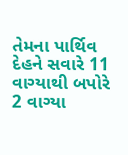તેમના પાર્થિવ દેહને સવારે 11 વાગ્યાથી બપોરે 2 વાગ્યા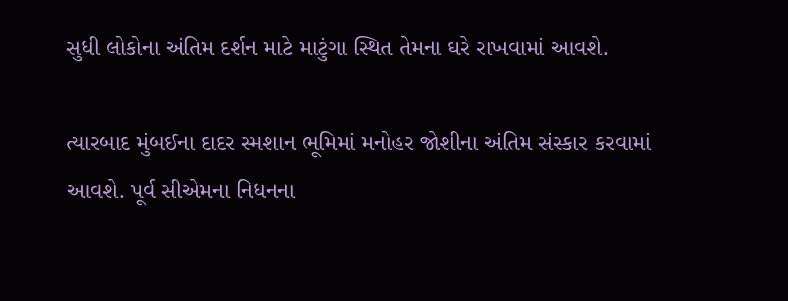સુધી લોકોના અંતિમ દર્શન માટે માટુંગા સ્થિત તેમના ઘરે રાખવામાં આવશે.

ત્યારબાદ મુંબઈના દાદર સ્મશાન ભૂમિમાં મનોહર જોશીના અંતિમ સંસ્કાર કરવામાં આવશે. પૂર્વ સીએમના નિધનના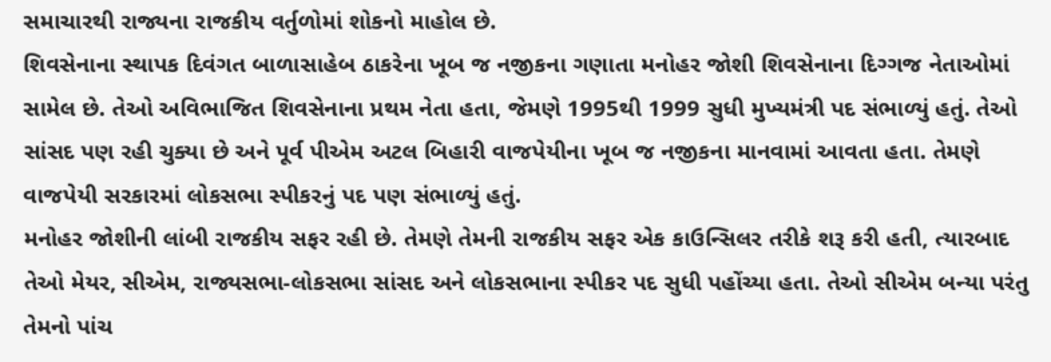સમાચારથી રાજ્યના રાજકીય વર્તુળોમાં શોકનો માહોલ છે.
શિવસેનાના સ્થાપક દિવંગત બાળાસાહેબ ઠાકરેના ખૂબ જ નજીકના ગણાતા મનોહર જોશી શિવસેનાના દિગ્ગજ નેતાઓમાં સામેલ છે. તેઓ અવિભાજિત શિવસેનાના પ્રથમ નેતા હતા, જેમણે 1995થી 1999 સુધી મુખ્યમંત્રી પદ સંભાળ્યું હતું. તેઓ સાંસદ પણ રહી ચુક્યા છે અને પૂર્વ પીએમ અટલ બિહારી વાજપેયીના ખૂબ જ નજીકના માનવામાં આવતા હતા. તેમણે વાજપેયી સરકારમાં લોકસભા સ્પીકરનું પદ પણ સંભાળ્યું હતું.
મનોહર જોશીની લાંબી રાજકીય સફર રહી છે. તેમણે તેમની રાજકીય સફર એક કાઉન્સિલર તરીકે શરૂ કરી હતી, ત્યારબાદ તેઓ મેયર, સીએમ, રાજ્યસભા-લોકસભા સાંસદ અને લોકસભાના સ્પીકર પદ સુધી પહોંચ્યા હતા. તેઓ સીએમ બન્યા પરંતુ તેમનો પાંચ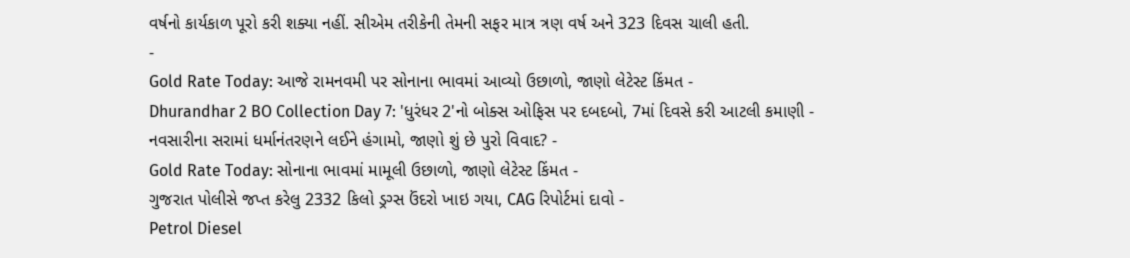વર્ષનો કાર્યકાળ પૂરો કરી શક્યા નહીં. સીએમ તરીકેની તેમની સફર માત્ર ત્રણ વર્ષ અને 323 દિવસ ચાલી હતી.
-
Gold Rate Today: આજે રામનવમી પર સોનાના ભાવમાં આવ્યો ઉછાળો, જાણો લેટેસ્ટ કિંમત -
Dhurandhar 2 BO Collection Day 7: 'ધુરંધર 2'નો બોક્સ ઓફિસ પર દબદબો, 7માં દિવસે કરી આટલી કમાણી -
નવસારીના સરામાં ધર્માનંતરણને લઈને હંગામો, જાણો શું છે પુરો વિવાદ? -
Gold Rate Today: સોનાના ભાવમાં મામૂલી ઉછાળો, જાણો લેટેસ્ટ કિંમત -
ગુજરાત પોલીસે જપ્ત કરેલુ 2332 કિલો ડ્રગ્સ ઉંદરો ખાઇ ગયા, CAG રિપોર્ટમાં દાવો -
Petrol Diesel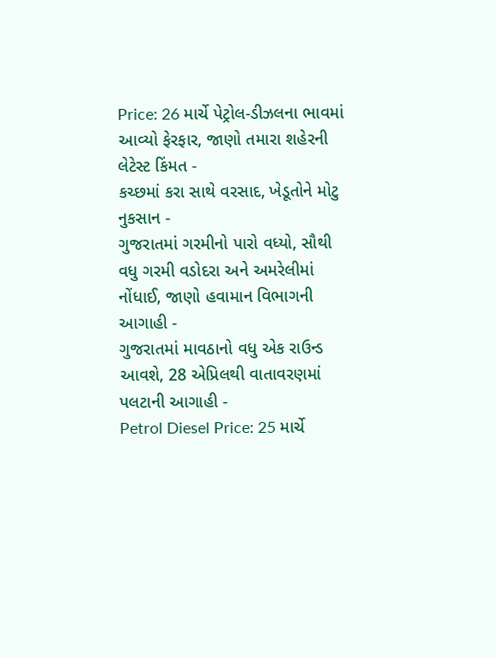Price: 26 માર્ચે પેટ્રોલ-ડીઝલના ભાવમાં આવ્યો ફેરફાર, જાણો તમારા શહેરની લેટેસ્ટ કિંમત -
કચ્છમાં કરા સાથે વરસાદ, ખેડૂતોને મોટુ નુકસાન -
ગુજરાતમાં ગરમીનો પારો વધ્યો, સૌથી વધુ ગરમી વડોદરા અને અમરેલીમાં નોંધાઈ, જાણો હવામાન વિભાગની આગાહી -
ગુજરાતમાં માવઠાનો વધુ એક રાઉન્ડ આવશે, 28 એપ્રિલથી વાતાવરણમાં પલટાની આગાહી -
Petrol Diesel Price: 25 માર્ચે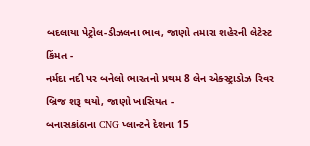બદલાયા પેટ્રોલ-ડીઝલના ભાવ, જાણો તમારા શહેરની લેટેસ્ટ કિંમત -
નર્મદા નદી પર બનેલો ભારતનો પ્રથમ 8 લેન એક્સ્ટ્રાડોઝ રિવર બ્રિજ શરૂ થયો, જાણો ખાસિયત -
બનાસકાંઠાના CNG પ્લાન્ટને દેશના 15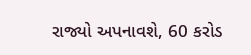રાજ્યો અપનાવશે, 60 કરોડ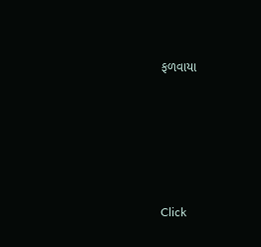ફળવાયા










Click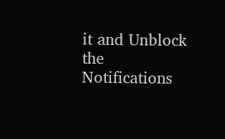it and Unblock the Notifications